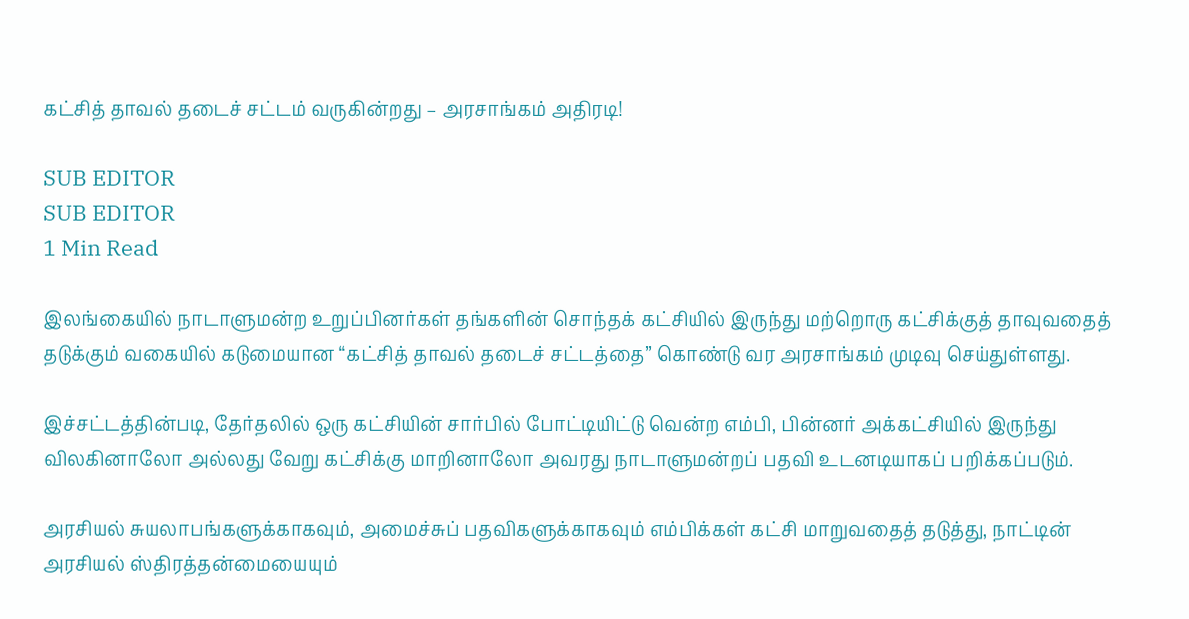கட்சித் தாவல் தடைச் சட்டம் வருகின்றது – அரசாங்கம் அதிரடி!

SUB EDITOR
SUB EDITOR
1 Min Read

இலங்கையில் நாடாளுமன்ற உறுப்பினர்கள் தங்களின் சொந்தக் கட்சியில் இருந்து மற்றொரு கட்சிக்குத் தாவுவதைத் தடுக்கும் வகையில் கடுமையான “கட்சித் தாவல் தடைச் சட்டத்தை” கொண்டு வர அரசாங்கம் முடிவு செய்துள்ளது.

இச்சட்டத்தின்படி, தேர்தலில் ஒரு கட்சியின் சார்பில் போட்டியிட்டு வென்ற எம்பி, பின்னர் அக்கட்சியில் இருந்து விலகினாலோ அல்லது வேறு கட்சிக்கு மாறினாலோ அவரது நாடாளுமன்றப் பதவி உடனடியாகப் பறிக்கப்படும்.

அரசியல் சுயலாபங்களுக்காகவும், அமைச்சுப் பதவிகளுக்காகவும் எம்பிக்கள் கட்சி மாறுவதைத் தடுத்து, நாட்டின் அரசியல் ஸ்திரத்தன்மையையும்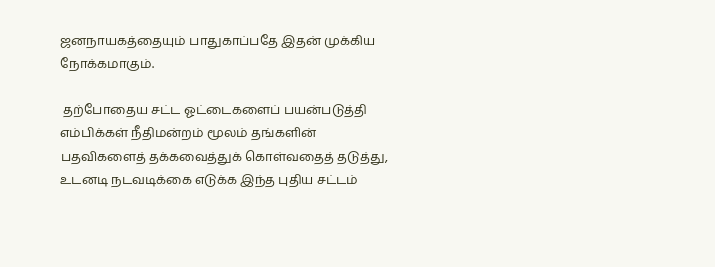ஜனநாயகத்தையும் பாதுகாப்பதே இதன் முக்கிய நோக்கமாகும்.

 தற்போதைய சட்ட ஓட்டைகளைப் பயன்படுத்தி எம்பிக்கள் நீதிமன்றம் மூலம் தங்களின் பதவிகளைத் தக்கவைத்துக் கொள்வதைத் தடுத்து, உடனடி நடவடிக்கை எடுக்க இந்த புதிய சட்டம்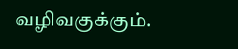வழிவகுக்கும்.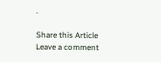.

Share this Article
Leave a comment